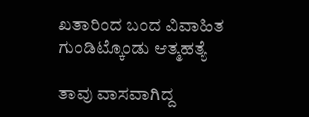ಖತಾರಿಂದ ಬಂದ ವಿವಾಹಿತ ಗುಂಡಿಟ್ಕೊಂಡು ಆತ್ಮಹತ್ಯೆ

ತಾವು ವಾಸವಾಗಿದ್ದ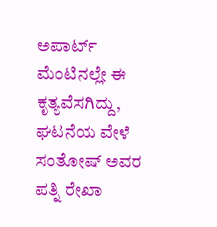ಅಪಾರ್ಟ್ ಮೆಂಟಿನಲ್ಲೇ ಈ ಕೃತ್ಯವೆಸಗಿದ್ದು, ಘಟನೆಯ ವೇಳೆ ಸಂತೋಷ್ ಅವರ ಪತ್ನಿ ರೇಖಾ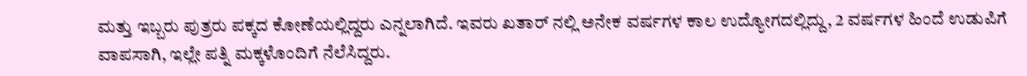ಮತ್ತು ಇಬ್ಬರು ಪುತ್ರರು ಪಕ್ಕದ ಕೋಣೆಯಲ್ಲಿದ್ದರು ಎನ್ನಲಾಗಿದೆ. ಇವರು ಖತಾರ್ ನಲ್ಲಿ ಅನೇಕ ವರ್ಷಗಳ ಕಾಲ ಉದ್ಯೋಗದಲ್ಲಿದ್ದು, 2 ವರ್ಷಗಳ ಹಿಂದೆ ಉಡುಪಿಗೆ ವಾಪಸಾಗಿ, ಇಲ್ಲೇ ಪತ್ನಿ ಮಕ್ಕಳೊಂದಿಗೆ ನೆಲೆಸಿದ್ದರು.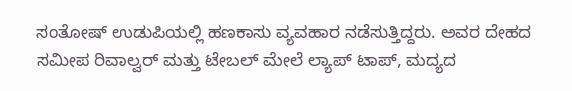ಸಂತೋಷ್ ಉಡುಪಿಯಲ್ಲಿ ಹಣಕಾಸು ವ್ಯವಹಾರ ನಡೆಸುತ್ತಿದ್ದರು. ಅವರ ದೇಹದ ಸಮೀಪ ರಿವಾಲ್ವರ್ ಮತ್ತು ಟೇಬಲ್ ಮೇಲೆ ಲ್ಯಾಪ್ ಟಾಪ್, ಮದ್ಯದ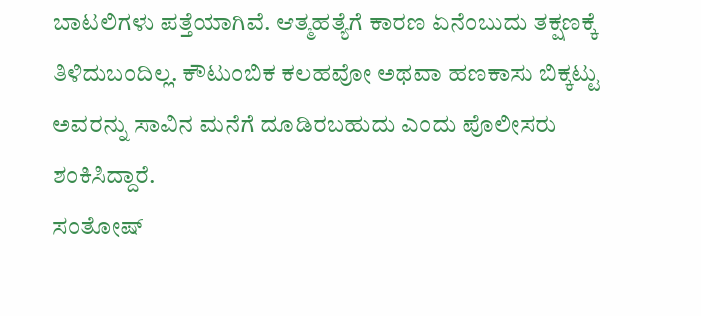ಬಾಟಲಿಗಳು ಪತ್ತೆಯಾಗಿವೆ. ಆತ್ಮಹತ್ಯೆಗೆ ಕಾರಣ ಏನೆಂಬುದು ತಕ್ಷಣಕ್ಕೆ ತಿಳಿದುಬಂದಿಲ್ಲ. ಕೌಟುಂಬಿಕ ಕಲಹವೋ ಅಥವಾ ಹಣಕಾಸು ಬಿಕ್ಕಟ್ಟು ಅವರನ್ನು ಸಾವಿನ ಮನೆಗೆ ದೂಡಿರಬಹುದು ಎಂದು ಪೊಲೀಸರು ಶಂಕಿಸಿದ್ದಾರೆ.
ಸಂತೋಷ್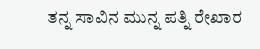ತನ್ನ ಸಾವಿನ ಮುನ್ನ ಪತ್ನಿ ರೇಖಾರ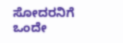ಸೋದರನಿಗೆ ಒಂದೇ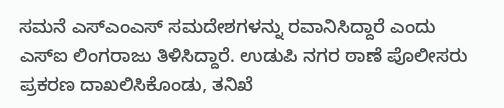ಸಮನೆ ಎಸ್ಎಂಎಸ್ ಸಮದೇಶಗಳನ್ನು ರವಾನಿಸಿದ್ದಾರೆ ಎಂದು ಎಸ್ಐ ಲಿಂಗರಾಜು ತಿಳಿಸಿದ್ದಾರೆ. ಉಡುಪಿ ನಗರ ಠಾಣೆ ಪೊಲೀಸರು ಪ್ರಕರಣ ದಾಖಲಿಸಿಕೊಂಡು, ತನಿಖೆ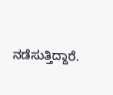ನಡೆಸುತ್ತಿದ್ದಾರೆ.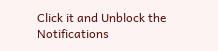Click it and Unblock the Notifications